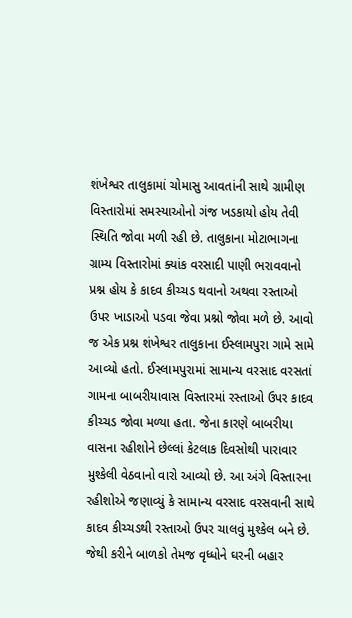શંખેશ્વર તાલુકામાં ચોમાસુ આવતાંની સાથે ગ્રામીણ વિસ્તારોમાં સમસ્યાઓનો ગંજ ખડકાયો હોય તેવી સ્થિતિ જોવા મળી રહી છે. તાલુકાના મોટાભાગના ગ્રામ્ય વિસ્તારોમાં ક્યાંક વરસાદી પાણી ભરાવવાનો પ્રશ્ન હોય કે કાદવ કીચ્ચડ થવાનો અથવા રસ્તાઓ ઉપર ખાડાઓ પડવા જેવા પ્રશ્નો જોવા મળે છે. આવો જ એક પ્રશ્ન શંખેશ્વર તાલુકાના ઈસ્લામપુરા ગામે સામે આવ્યો હતો. ઈસ્લામપુરામાં સામાન્ય વરસાદ વરસતાં ગામના બાબરીયાવાસ વિસ્તારમાં રસ્તાઓ ઉપર કાદવ કીચ્ચડ જોવા મળ્યા હતા. જેના કારણે બાબરીયા વાસના રહીશોને છેલ્લાં કેટલાક દિવસોથી પારાવાર મુશ્કેલી વેઠવાનો વારો આવ્યો છે. આ અંગે વિસ્તારના રહીશોએ જણાવ્યું કે સામાન્ય વરસાદ વરસવાની સાથે કાદવ કીચ્ચડથી રસ્તાઓ ઉપર ચાલવું મુશ્કેલ બને છે. જેથી કરીને બાળકો તેમજ વૃધ્ધોને ઘરની બહાર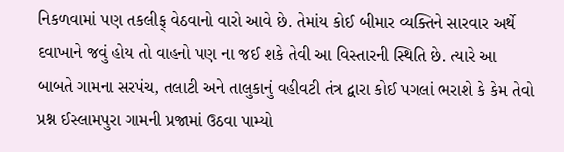નિકળવામાં પણ તકલીફ્ વેઠવાનો વારો આવે છે. તેમાંય કોઈ બીમાર વ્યક્તિને સારવાર અર્થે દવાખાને જવું હોય તો વાહનો પણ ના જઈ શકે તેવી આ વિસ્તારની સ્થિતિ છે. ત્યારે આ બાબતે ગામના સરપંચ, તલાટી અને તાલુકાનું વહીવટી તંત્ર દ્વારા કોઈ પગલાં ભરાશે કે કેમ તેવો પ્રશ્ન ઈસ્લામપુરા ગામની પ્રજામાં ઉઠવા પામ્યો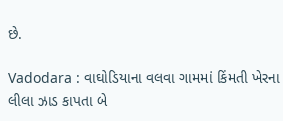છે.

Vadodara : વાઘોડિયાના વલવા ગામમાં કિંમતી ખેરના લીલા ઝાડ કાપતા બે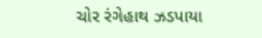ચોર રંગેહાથ ઝડપાયા